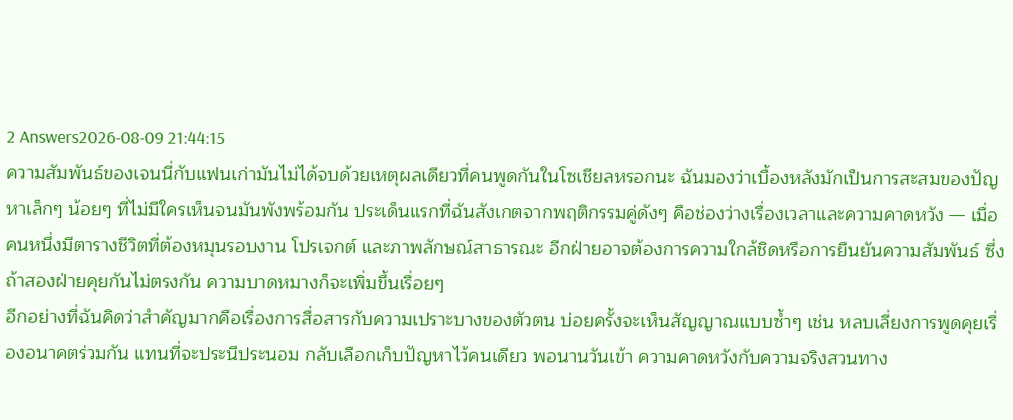2 Answers2026-08-09 21:44:15
ความสัมพันธ์ของเจนนี่กับแฟนเก่ามันไม่ได้จบด้วยเหตุผลเดียวที่คนพูดกันในโซเชียลหรอกนะ ฉันมองว่าเบื้องหลังมักเป็นการสะสมของปัญหาเล็กๆ น้อยๆ ที่ไม่มีใครเห็นจนมันพังพร้อมกัน ประเด็นแรกที่ฉันสังเกตจากพฤติกรรมคู่ดังๆ คือช่องว่างเรื่องเวลาและความคาดหวัง — เมื่อคนหนึ่งมีตารางชีวิตที่ต้องหมุนรอบงาน โปรเจกต์ และภาพลักษณ์สาธารณะ อีกฝ่ายอาจต้องการความใกล้ชิดหรือการยืนยันความสัมพันธ์ ซึ่งถ้าสองฝ่ายคุยกันไม่ตรงกัน ความบาดหมางก็จะเพิ่มขึ้นเรื่อยๆ
อีกอย่างที่ฉันคิดว่าสำคัญมากคือเรื่องการสื่อสารกับความเปราะบางของตัวตน บ่อยครั้งจะเห็นสัญญาณแบบซ้ำๆ เช่น หลบเลี่ยงการพูดคุยเรื่องอนาคตร่วมกัน แทนที่จะประนีประนอม กลับเลือกเก็บปัญหาไว้คนเดียว พอนานวันเข้า ความคาดหวังกับความจริงสวนทาง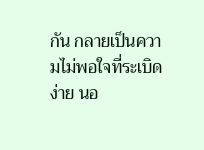กัน กลายเป็นความไม่พอใจที่ระเบิดง่าย นอ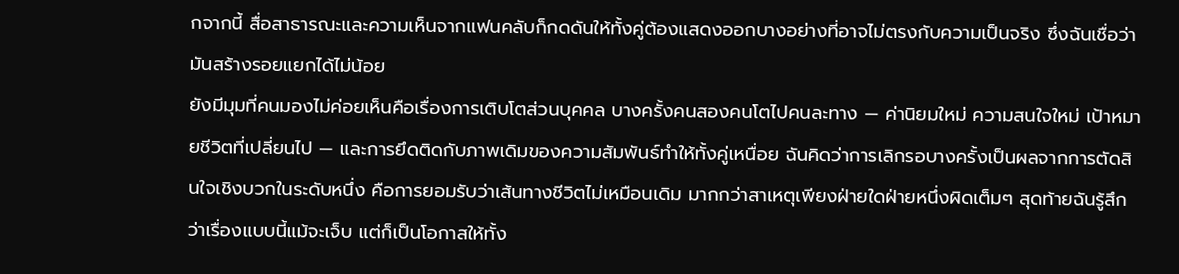กจากนี้ สื่อสาธารณะและความเห็นจากแฟนคลับก็กดดันให้ทั้งคู่ต้องแสดงออกบางอย่างที่อาจไม่ตรงกับความเป็นจริง ซึ่งฉันเชื่อว่ามันสร้างรอยแยกได้ไม่น้อย
ยังมีมุมที่คนมองไม่ค่อยเห็นคือเรื่องการเติบโตส่วนบุคคล บางครั้งคนสองคนโตไปคนละทาง — ค่านิยมใหม่ ความสนใจใหม่ เป้าหมายชีวิตที่เปลี่ยนไป — และการยึดติดกับภาพเดิมของความสัมพันธ์ทำให้ทั้งคู่เหนื่อย ฉันคิดว่าการเลิกรอบางครั้งเป็นผลจากการตัดสินใจเชิงบวกในระดับหนึ่ง คือการยอมรับว่าเส้นทางชีวิตไม่เหมือนเดิม มากกว่าสาเหตุเพียงฝ่ายใดฝ่ายหนึ่งผิดเต็มๆ สุดท้ายฉันรู้สึกว่าเรื่องแบบนี้แม้จะเจ็บ แต่ก็เป็นโอกาสให้ทั้ง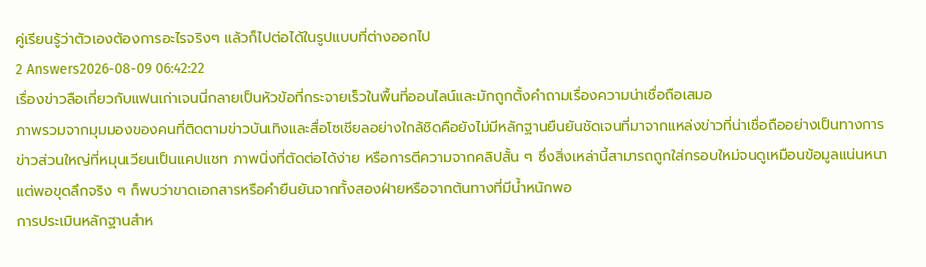คู่เรียนรู้ว่าตัวเองต้องการอะไรจริงๆ แล้วก็ไปต่อได้ในรูปแบบที่ต่างออกไป
2 Answers2026-08-09 06:42:22
เรื่องข่าวลือเกี่ยวกับแฟนเก่าเจนนี่กลายเป็นหัวข้อที่กระจายเร็วในพื้นที่ออนไลน์และมักถูกตั้งคำถามเรื่องความน่าเชื่อถือเสมอ
ภาพรวมจากมุมมองของคนที่ติดตามข่าวบันเทิงและสื่อโซเชียลอย่างใกล้ชิดคือยังไม่มีหลักฐานยืนยันชัดเจนที่มาจากแหล่งข่าวที่น่าเชื่อถืออย่างเป็นทางการ ข่าวส่วนใหญ่ที่หมุนเวียนเป็นแคปแชท ภาพนิ่งที่ตัดต่อได้ง่าย หรือการตีความจากคลิปสั้น ๆ ซึ่งสิ่งเหล่านี้สามารถถูกใส่กรอบใหม่จนดูเหมือนข้อมูลแน่นหนา แต่พอขุดลึกจริง ๆ ก็พบว่าขาดเอกสารหรือคำยืนยันจากทั้งสองฝ่ายหรือจากต้นทางที่มีน้ำหนักพอ
การประเมินหลักฐานสำห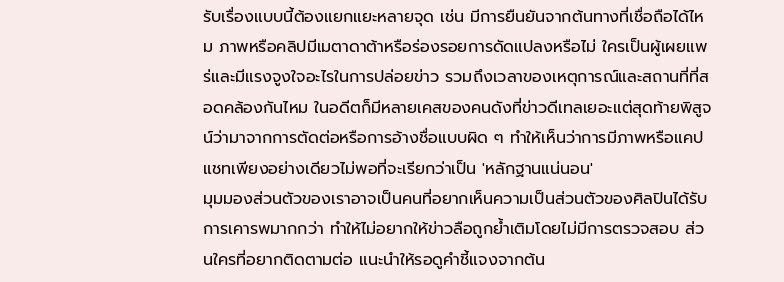รับเรื่องแบบนี้ต้องแยกแยะหลายจุด เช่น มีการยืนยันจากต้นทางที่เชื่อถือได้ไหม ภาพหรือคลิปมีเมตาดาต้าหรือร่องรอยการดัดแปลงหรือไม่ ใครเป็นผู้เผยแพร่และมีแรงจูงใจอะไรในการปล่อยข่าว รวมถึงเวลาของเหตุการณ์และสถานที่ที่สอดคล้องกันไหม ในอดีตก็มีหลายเคสของคนดังที่ข่าวดีเทลเยอะแต่สุดท้ายพิสูจน์ว่ามาจากการตัดต่อหรือการอ้างชื่อแบบผิด ๆ ทำให้เห็นว่าการมีภาพหรือแคปแชทเพียงอย่างเดียวไม่พอที่จะเรียกว่าเป็น 'หลักฐานแน่นอน'
มุมมองส่วนตัวของเราอาจเป็นคนที่อยากเห็นความเป็นส่วนตัวของศิลปินได้รับการเคารพมากกว่า ทำให้ไม่อยากให้ข่าวลือถูกย้ำเติมโดยไม่มีการตรวจสอบ ส่วนใครที่อยากติดตามต่อ แนะนำให้รอดูคำชี้แจงจากต้น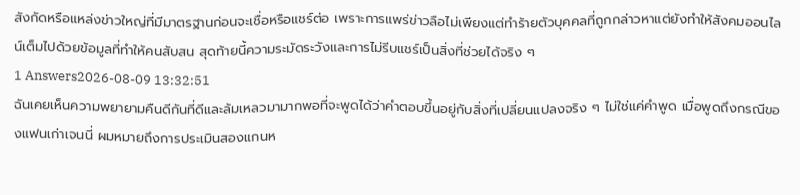สังกัดหรือแหล่งข่าวใหญ่ที่มีมาตรฐานก่อนจะเชื่อหรือแชร์ต่อ เพราะการแพร่ข่าวลือไม่เพียงแต่ทำร้ายตัวบุคคลที่ถูกกล่าวหาแต่ยังทำให้สังคมออนไลน์เต็มไปด้วยข้อมูลที่ทำให้คนสับสน สุดท้ายนี้ความระมัดระวังและการไม่รีบแชร์เป็นสิ่งที่ช่วยได้จริง ๆ
1 Answers2026-08-09 13:32:51
ฉันเคยเห็นความพยายามคืนดีกันที่ดีและล้มเหลวมามากพอที่จะพูดได้ว่าคำตอบขึ้นอยู่กับสิ่งที่เปลี่ยนแปลงจริง ๆ ไม่ใช่แค่คำพูด เมื่อพูดถึงกรณีของแฟนเก่าเจนนี่ ผมหมายถึงการประเมินสองแกนห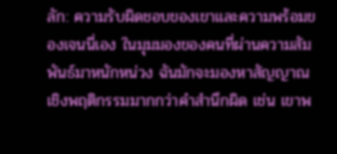ลัก: ความรับผิดชอบของเขาและความพร้อมของเจนนี่เอง ในมุมมองของคนที่ผ่านความสัมพันธ์มาหนักหน่วง ฉันมักจะมองหาสัญญาณเชิงพฤติกรรมมากกว่าคำสำนึกผิด เช่น เขาพ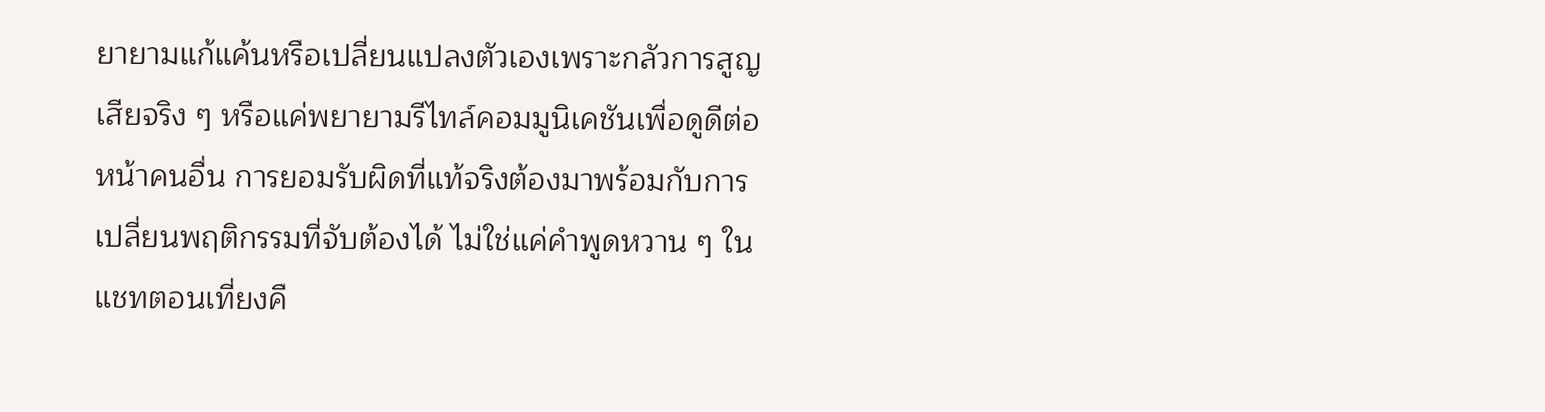ยายามแก้แค้นหรือเปลี่ยนแปลงตัวเองเพราะกลัวการสูญเสียจริง ๆ หรือแค่พยายามรีไทล์คอมมูนิเคชันเพื่อดูดีต่อหน้าคนอื่น การยอมรับผิดที่แท้จริงต้องมาพร้อมกับการเปลี่ยนพฤติกรรมที่จับต้องได้ ไม่ใช่แค่คำพูดหวาน ๆ ในแชทตอนเที่ยงคื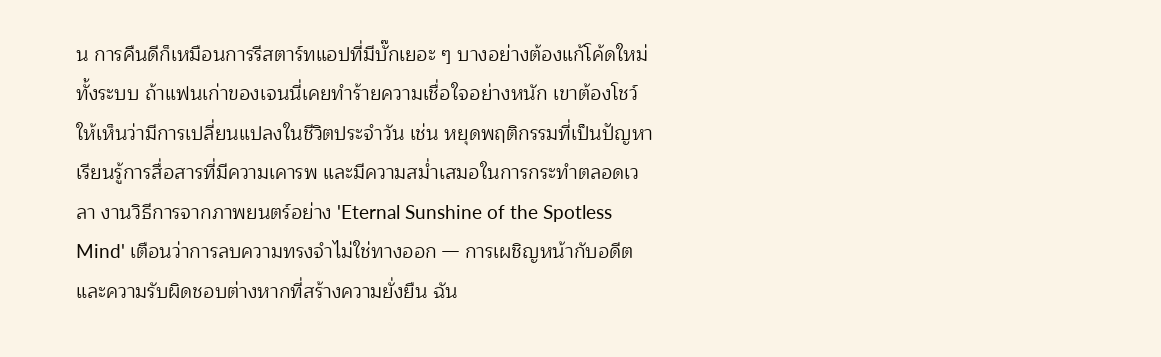น การคืนดีก็เหมือนการรีสตาร์ทแอปที่มีบั๊กเยอะ ๆ บางอย่างต้องแก้โค้ดใหม่ทั้งระบบ ถ้าแฟนเก่าของเจนนี่เคยทำร้ายความเชื่อใจอย่างหนัก เขาต้องโชว์ให้เห็นว่ามีการเปลี่ยนแปลงในชีวิตประจำวัน เช่น หยุดพฤติกรรมที่เป็นปัญหา เรียนรู้การสื่อสารที่มีความเคารพ และมีความสม่ำเสมอในการกระทำตลอดเวลา งานวิธีการจากภาพยนตร์อย่าง 'Eternal Sunshine of the Spotless Mind' เตือนว่าการลบความทรงจำไม่ใช่ทางออก — การเผชิญหน้ากับอดีตและความรับผิดชอบต่างหากที่สร้างความยั่งยืน ฉัน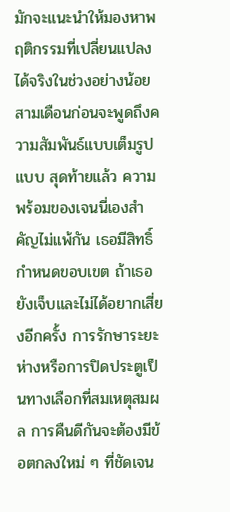มักจะแนะนำให้มองหาพฤติกรรมที่เปลี่ยนแปลงได้จริงในช่วงอย่างน้อยสามเดือนก่อนจะพูดถึงความสัมพันธ์แบบเต็มรูปแบบ สุดท้ายแล้ว ความพร้อมของเจนนี่เองสำคัญไม่แพ้กัน เธอมีสิทธิ์กำหนดขอบเขต ถ้าเธอยังเจ็บและไม่ได้อยากเสี่ยงอีกครั้ง การรักษาระยะห่างหรือการปิดประตูเป็นทางเลือกที่สมเหตุสมผล การคืนดีกันจะต้องมีข้อตกลงใหม่ ๆ ที่ชัดเจน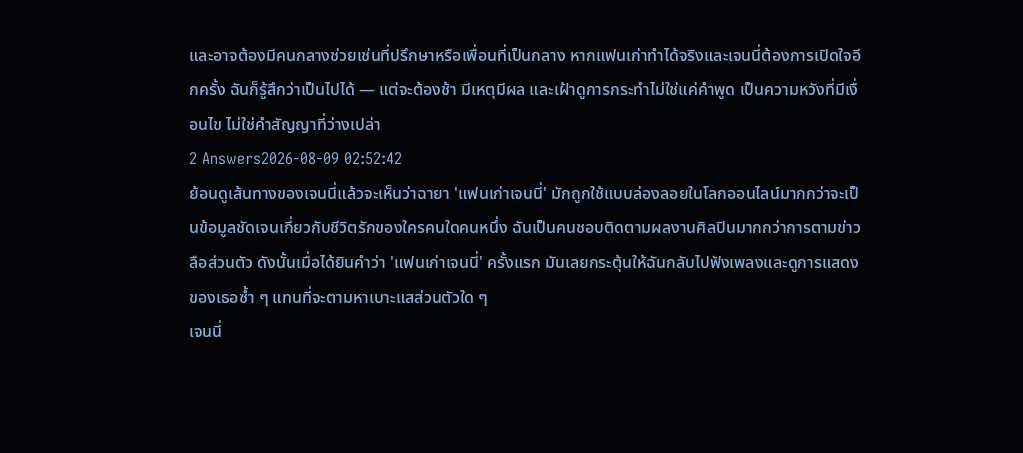และอาจต้องมีคนกลางช่วยเช่นที่ปรึกษาหรือเพื่อนที่เป็นกลาง หากแฟนเก่าทำได้จริงและเจนนี่ต้องการเปิดใจอีกครั้ง ฉันก็รู้สึกว่าเป็นไปได้ — แต่จะต้องช้า มีเหตุมีผล และเฝ้าดูการกระทำไม่ใช่แค่คำพูด เป็นความหวังที่มีเงื่อนไข ไม่ใช่คำสัญญาที่ว่างเปล่า
2 Answers2026-08-09 02:52:42
ย้อนดูเส้นทางของเจนนี่แล้วจะเห็นว่าฉายา 'แฟนเก่าเจนนี่' มักถูกใช้แบบล่องลอยในโลกออนไลน์มากกว่าจะเป็นข้อมูลชัดเจนเกี่ยวกับชีวิตรักของใครคนใดคนหนึ่ง ฉันเป็นคนชอบติดตามผลงานศิลปินมากกว่าการตามข่าวลือส่วนตัว ดังนั้นเมื่อได้ยินคำว่า 'แฟนเก่าเจนนี่' ครั้งแรก มันเลยกระตุ้นให้ฉันกลับไปฟังเพลงและดูการแสดงของเธอซ้ำ ๆ แทนที่จะตามหาเบาะแสส่วนตัวใด ๆ
เจนนี่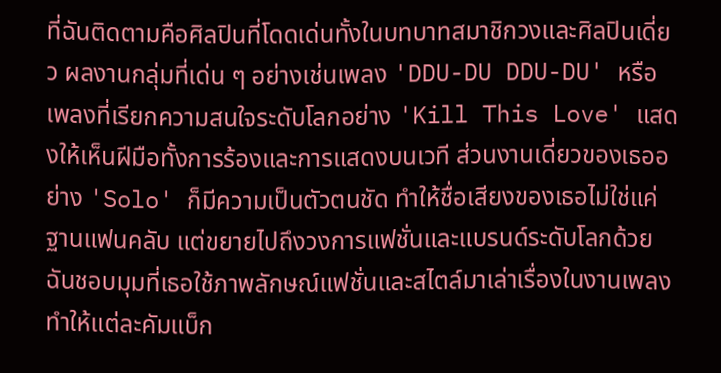ที่ฉันติดตามคือศิลปินที่โดดเด่นทั้งในบทบาทสมาชิกวงและศิลปินเดี่ยว ผลงานกลุ่มที่เด่น ๆ อย่างเช่นเพลง 'DDU-DU DDU-DU' หรือเพลงที่เรียกความสนใจระดับโลกอย่าง 'Kill This Love' แสดงให้เห็นฝีมือทั้งการร้องและการแสดงบนเวที ส่วนงานเดี่ยวของเธออย่าง 'Solo' ก็มีความเป็นตัวตนชัด ทำให้ชื่อเสียงของเธอไม่ใช่แค่ฐานแฟนคลับ แต่ขยายไปถึงวงการแฟชั่นและแบรนด์ระดับโลกด้วย ฉันชอบมุมที่เธอใช้ภาพลักษณ์แฟชั่นและสไตล์มาเล่าเรื่องในงานเพลง ทำให้แต่ละคัมแบ็ก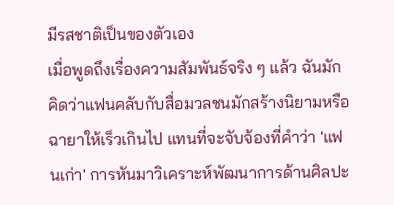มีรสชาติเป็นของตัวเอง
เมื่อพูดถึงเรื่องความสัมพันธ์จริง ๆ แล้ว ฉันมักคิดว่าแฟนคลับกับสื่อมวลชนมักสร้างนิยามหรือฉายาให้เร็วเกินไป แทนที่จะจับจ้องที่คำว่า 'แฟนเก่า' การหันมาวิเคราะห์พัฒนาการด้านศิลปะ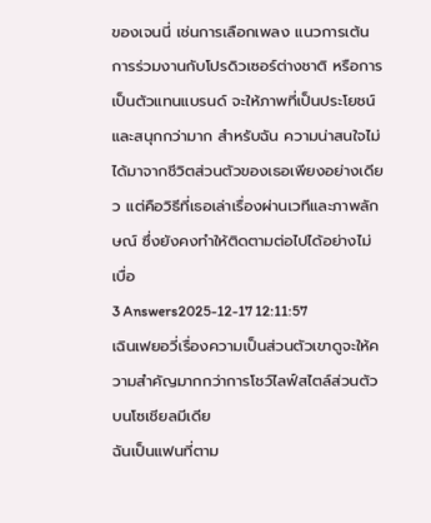ของเจนนี่ เช่นการเลือกเพลง แนวการเต้น การร่วมงานกับโปรดิวเซอร์ต่างชาติ หรือการเป็นตัวแทนแบรนด์ จะให้ภาพที่เป็นประโยชน์และสนุกกว่ามาก สำหรับฉัน ความน่าสนใจไม่ได้มาจากชีวิตส่วนตัวของเธอเพียงอย่างเดียว แต่คือวิธีที่เธอเล่าเรื่องผ่านเวทีและภาพลักษณ์ ซึ่งยังคงทำให้ติดตามต่อไปได้อย่างไม่เบื่อ
3 Answers2025-12-17 12:11:57
เฉินเฟยอวี่เรื่องความเป็นส่วนตัวเขาดูจะให้ความสำคัญมากกว่าการโชว์ไลฟ์สไตล์ส่วนตัวบนโซเชียลมีเดีย
ฉันเป็นแฟนที่ตาม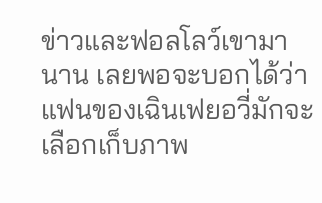ข่าวและฟอลโลว์เขามานาน เลยพอจะบอกได้ว่าแฟนของเฉินเฟยอวี่มักจะเลือกเก็บภาพ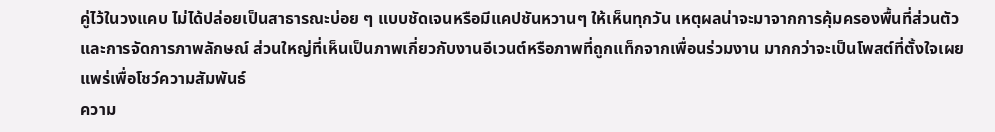คู่ไว้ในวงแคบ ไม่ได้ปล่อยเป็นสาธารณะบ่อย ๆ แบบชัดเจนหรือมีแคปชันหวานๆ ให้เห็นทุกวัน เหตุผลน่าจะมาจากการคุ้มครองพื้นที่ส่วนตัวและการจัดการภาพลักษณ์ ส่วนใหญ่ที่เห็นเป็นภาพเกี่ยวกับงานอีเวนต์หรือภาพที่ถูกแท็กจากเพื่อนร่วมงาน มากกว่าจะเป็นโพสต์ที่ตั้งใจเผยแพร่เพื่อโชว์ความสัมพันธ์
ความ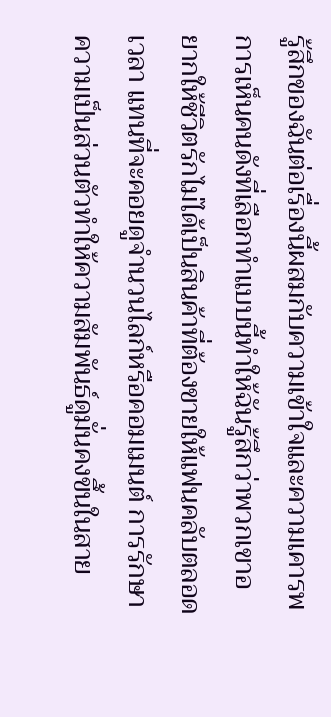รู้สึกของฉันต่อเรื่องนี้ผสมกับความเข้าใจและความเคารพ การเห็นคนดังที่เลือกทำแบบนี้ทำให้ฉันรู้สึกว่าพวกเขาอยากให้ชีวิตรักไม่ได้เป็นสินค้าที่ต้องขายให้แฟนคลับตลอดเวลา แทนที่จะคอยดูจำนวนไลก์หรือคอมเมนต์ การรักษาความเป็นส่วนตัวทำให้ความสัมพันธ์ดูมั่นคงขึ้นในสาย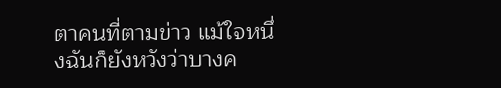ตาคนที่ตามข่าว แม้ใจหนึ่งฉันก็ยังหวังว่าบางค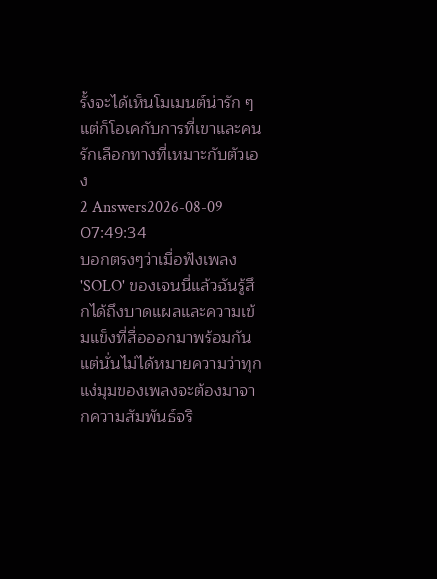รั้งจะได้เห็นโมเมนต์น่ารัก ๆ แต่ก็โอเคกับการที่เขาและคนรักเลือกทางที่เหมาะกับตัวเอง
2 Answers2026-08-09 07:49:34
บอกตรงๆว่าเมื่อฟังเพลง 'SOLO' ของเจนนี่แล้วฉันรู้สึกได้ถึงบาดแผลและความเข้มแข็งที่สื่อออกมาพร้อมกัน แต่นั่นไม่ได้หมายความว่าทุกแง่มุมของเพลงจะต้องมาจากความสัมพันธ์จริ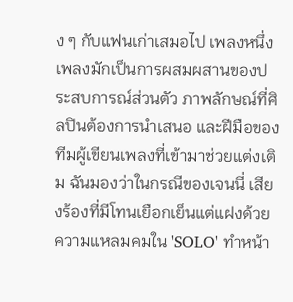ง ๆ กับแฟนเก่าเสมอไป เพลงหนึ่งเพลงมักเป็นการผสมผสานของประสบการณ์ส่วนตัว ภาพลักษณ์ที่ศิลปินต้องการนำเสนอ และฝีมือของทีมผู้เขียนเพลงที่เข้ามาช่วยแต่งเติม ฉันมองว่าในกรณีของเจนนี่ เสียงร้องที่มีโทนเยือกเย็นแต่แฝงด้วยความแหลมคมใน 'SOLO' ทำหน้า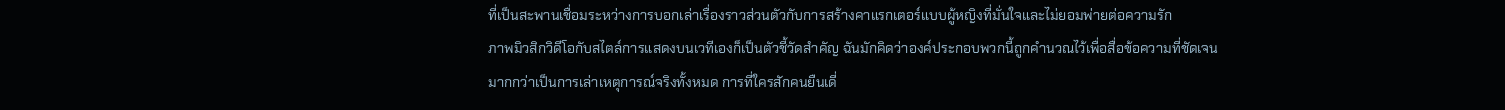ที่เป็นสะพานเชื่อมระหว่างการบอกเล่าเรื่องราวส่วนตัวกับการสร้างคาแรกเตอร์แบบผู้หญิงที่มั่นใจและไม่ยอมพ่ายต่อความรัก
ภาพมิวสิกวิดีโอกับสไตล์การแสดงบนเวทีเองก็เป็นตัวชี้วัดสำคัญ ฉันมักคิดว่าองค์ประกอบพวกนี้ถูกคำนวณไว้เพื่อสื่อข้อความที่ชัดเจนมากกว่าเป็นการเล่าเหตุการณ์จริงทั้งหมด การที่ใครสักคนยืนเดี่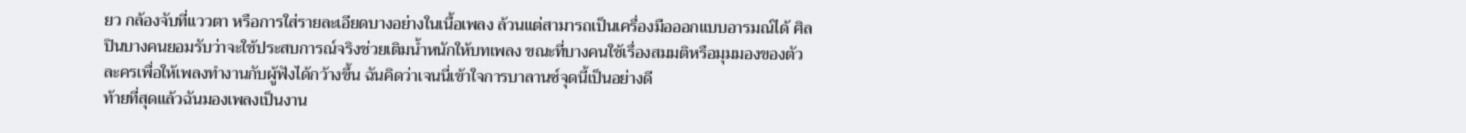ยว กล้องจับที่แววตา หรือการใส่รายละเอียดบางอย่างในเนื้อเพลง ล้วนแต่สามารถเป็นเครื่องมือออกแบบอารมณ์ได้ ศิลปินบางคนยอมรับว่าจะใช้ประสบการณ์จริงช่วยเติมน้ำหนักให้บทเพลง ขณะที่บางคนใช้เรื่องสมมติหรือมุมมองของตัวละครเพื่อให้เพลงทำงานกับผู้ฟังได้กว้างขึ้น ฉันคิดว่าเจนนี่เข้าใจการบาลานซ์จุดนี้เป็นอย่างดี
ท้ายที่สุดแล้วฉันมองเพลงเป็นงาน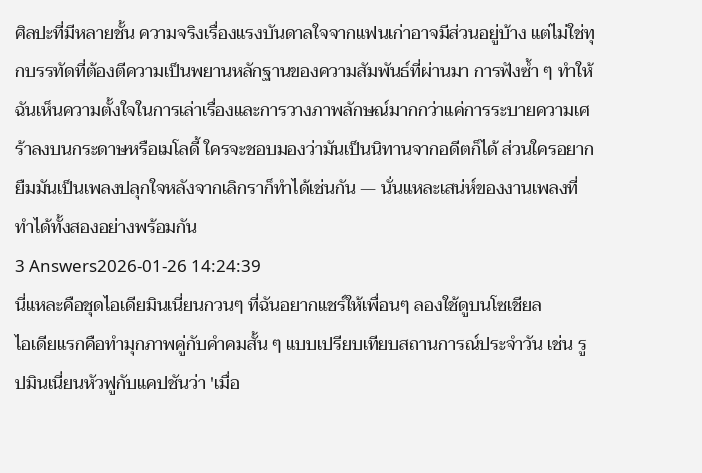ศิลปะที่มีหลายชั้น ความจริงเรื่องแรงบันดาลใจจากแฟนเก่าอาจมีส่วนอยู่บ้าง แต่ไม่ใช่ทุกบรรทัดที่ต้องตีความเป็นพยานหลักฐานของความสัมพันธ์ที่ผ่านมา การฟังซ้ำ ๆ ทำให้ฉันเห็นความตั้งใจในการเล่าเรื่องและการวางภาพลักษณ์มากกว่าแค่การระบายความเศร้าลงบนกระดาษหรือเมโลดี้ ใครจะชอบมองว่ามันเป็นนิทานจากอดีตก็ได้ ส่วนใครอยากยืมมันเป็นเพลงปลุกใจหลังจากเลิกราก็ทำได้เช่นกัน — นั่นแหละเสน่ห์ของงานเพลงที่ทำได้ทั้งสองอย่างพร้อมกัน
3 Answers2026-01-26 14:24:39
นี่แหละคือชุดไอเดียมินเนี่ยนกวนๆ ที่ฉันอยากแชร์ให้เพื่อนๆ ลองใช้ดูบนโซเชียล
ไอเดียแรกคือทำมุกภาพคู่กับคำคมสั้น ๆ แบบเปรียบเทียบสถานการณ์ประจำวัน เช่น รูปมินเนี่ยนหัวฟูกับแคปชันว่า 'เมื่อ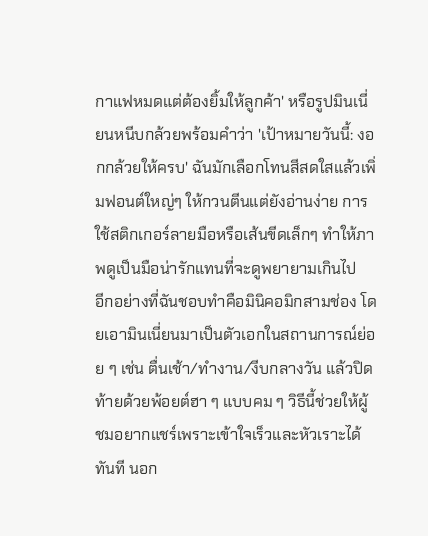กาแฟหมดแต่ต้องยิ้มให้ลูกค้า' หรือรูปมินเนี่ยนหนีบกล้วยพร้อมคำว่า 'เป้าหมายวันนี้: งอกกล้วยให้ครบ' ฉันมักเลือกโทนสีสดใสแล้วเพิ่มฟอนต์ใหญ่ๆ ให้กวนตีนแต่ยังอ่านง่าย การใช้สติกเกอร์ลายมือหรือเส้นขีดเล็กๆ ทำให้ภาพดูเป็นมือน่ารักแทนที่จะดูพยายามเกินไป
อีกอย่างที่ฉันชอบทำคือมินิคอมิกสามช่อง โดยเอามินเนี่ยนมาเป็นตัวเอกในสถานการณ์ย่อย ๆ เช่น ตื่นเช้า/ทำงาน/งีบกลางวัน แล้วปิดท้ายด้วยพ้อยต์ฮา ๆ แบบคม ๆ วิธีนี้ช่วยให้ผู้ชมอยากแชร์เพราะเข้าใจเร็วและหัวเราะได้ทันที นอก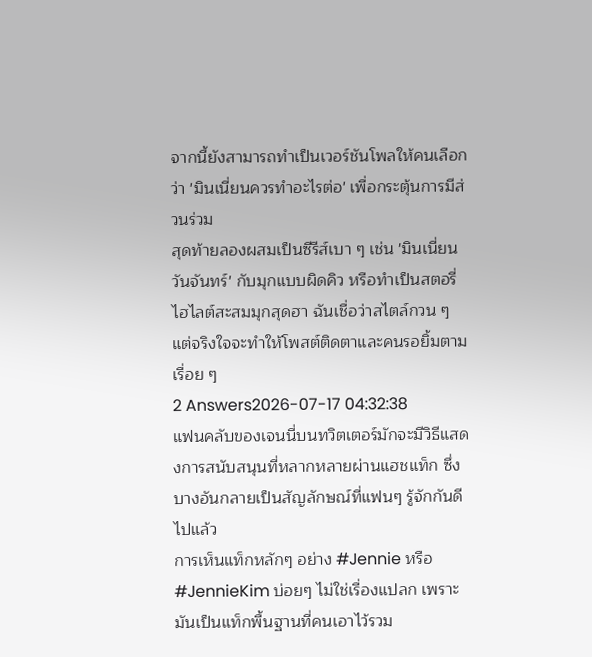จากนี้ยังสามารถทำเป็นเวอร์ชันโพลให้คนเลือกว่า 'มินเนี่ยนควรทำอะไรต่อ' เพื่อกระตุ้นการมีส่วนร่วม
สุดท้ายลองผสมเป็นซีรีส์เบา ๆ เช่น 'มินเนี่ยนวันจันทร์' กับมุกแบบผิดคิว หรือทำเป็นสตอรี่ไฮไลต์สะสมมุกสุดฮา ฉันเชื่อว่าสไตล์กวน ๆ แต่จริงใจจะทำให้โพสต์ติดตาและคนรอยิ้มตามเรื่อย ๆ
2 Answers2026-07-17 04:32:38
แฟนคลับของเจนนี่บนทวิตเตอร์มักจะมีวิธีแสดงการสนับสนุนที่หลากหลายผ่านแฮชแท็ก ซึ่งบางอันกลายเป็นสัญลักษณ์ที่แฟนๆ รู้จักกันดีไปแล้ว
การเห็นแท็กหลักๆ อย่าง #Jennie หรือ #JennieKim บ่อยๆ ไม่ใช่เรื่องแปลก เพราะมันเป็นแท็กพื้นฐานที่คนเอาไว้รวม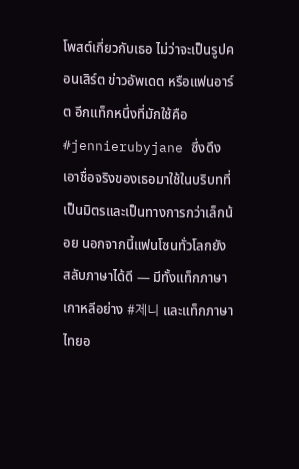โพสต์เกี่ยวกับเธอ ไม่ว่าจะเป็นรูปคอนเสิร์ต ข่าวอัพเดต หรือแฟนอาร์ต อีกแท็กหนึ่งที่มักใช้คือ #jennierubyjane ซึ่งดึงเอาชื่อจริงของเธอมาใช้ในบริบทที่เป็นมิตรและเป็นทางการกว่าเล็กน้อย นอกจากนี้แฟนโซนทั่วโลกยังสลับภาษาได้ดี — มีทั้งแท็กภาษาเกาหลีอย่าง #제니 และแท็กภาษาไทยอ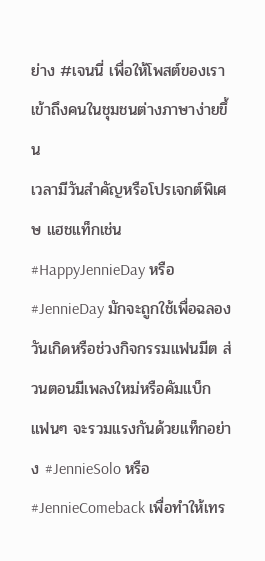ย่าง #เจนนี่ เพื่อให้โพสต์ของเราเข้าถึงคนในชุมชนต่างภาษาง่ายขึ้น
เวลามีวันสำคัญหรือโปรเจกต์พิเศษ แฮชแท็กเช่น #HappyJennieDay หรือ #JennieDay มักจะถูกใช้เพื่อฉลองวันเกิดหรือช่วงกิจกรรมแฟนมีต ส่วนตอนมีเพลงใหม่หรือคัมแบ็ก แฟนๆ จะรวมแรงกันด้วยแท็กอย่าง #JennieSolo หรือ #JennieComeback เพื่อทำให้เทร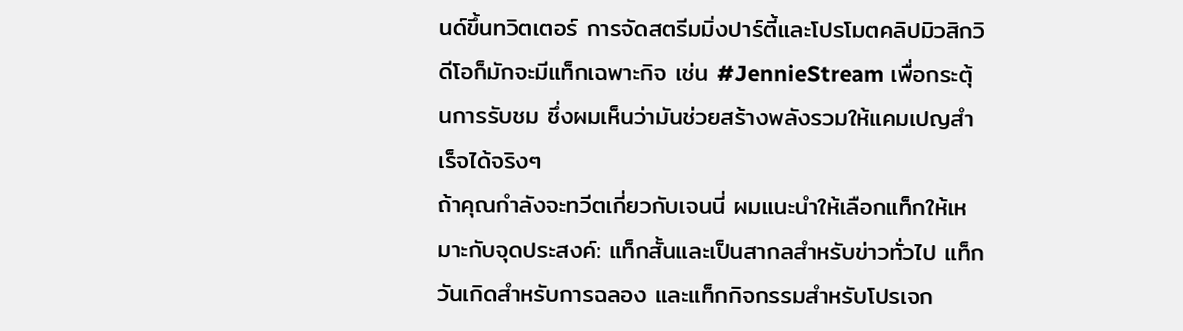นด์ขึ้นทวิตเตอร์ การจัดสตรีมมิ่งปาร์ตี้และโปรโมตคลิปมิวสิกวิดีโอก็มักจะมีแท็กเฉพาะกิจ เช่น #JennieStream เพื่อกระตุ้นการรับชม ซึ่งผมเห็นว่ามันช่วยสร้างพลังรวมให้แคมเปญสำเร็จได้จริงๆ
ถ้าคุณกำลังจะทวีตเกี่ยวกับเจนนี่ ผมแนะนำให้เลือกแท็กให้เหมาะกับจุดประสงค์: แท็กสั้นและเป็นสากลสำหรับข่าวทั่วไป แท็กวันเกิดสำหรับการฉลอง และแท็กกิจกรรมสำหรับโปรเจก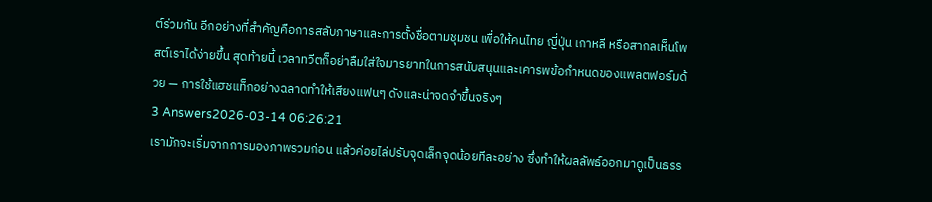ต์ร่วมกัน อีกอย่างที่สำคัญคือการสลับภาษาและการตั้งชื่อตามชุมชน เพื่อให้คนไทย ญี่ปุ่น เกาหลี หรือสากลเห็นโพสต์เราได้ง่ายขึ้น สุดท้ายนี้ เวลาทวีตก็อย่าลืมใส่ใจมารยาทในการสนับสนุนและเคารพข้อกำหนดของแพลตฟอร์มด้วย — การใช้แฮชแท็กอย่างฉลาดทำให้เสียงแฟนๆ ดังและน่าจดจำขึ้นจริงๆ
3 Answers2026-03-14 06:26:21
เรามักจะเริ่มจากการมองภาพรวมก่อน แล้วค่อยไล่ปรับจุดเล็กจุดน้อยทีละอย่าง ซึ่งทำให้ผลลัพธ์ออกมาดูเป็นธรร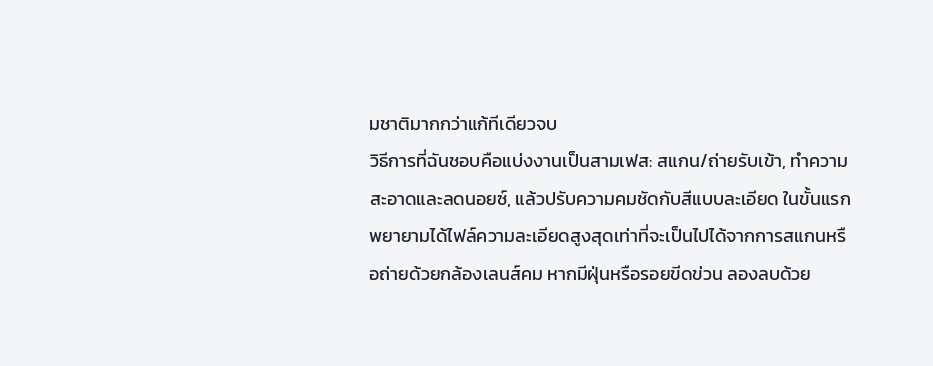มชาติมากกว่าแก้ทีเดียวจบ
วิธีการที่ฉันชอบคือแบ่งงานเป็นสามเฟส: สแกน/ถ่ายรับเข้า, ทำความสะอาดและลดนอยซ์, แล้วปรับความคมชัดกับสีแบบละเอียด ในขั้นแรกพยายามได้ไฟล์ความละเอียดสูงสุดเท่าที่จะเป็นไปได้จากการสแกนหรือถ่ายด้วยกล้องเลนส์คม หากมีฝุ่นหรือรอยขีดข่วน ลองลบด้วย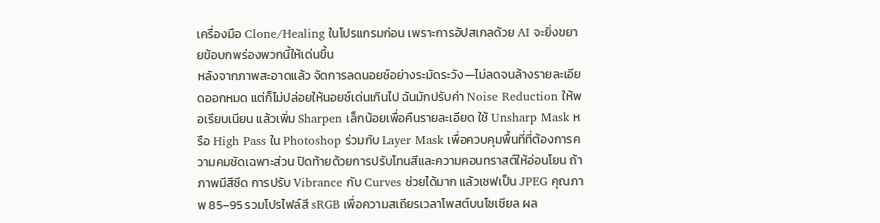เครื่องมือ Clone/Healing ในโปรแกรมก่อน เพราะการอัปสเกลด้วย AI จะยิ่งขยายข้อบกพร่องพวกนี้ให้เด่นขึ้น
หลังจากภาพสะอาดแล้ว จัดการลดนอยซ์อย่างระมัดระวัง—ไม่ลดจนล้างรายละเอียดออกหมด แต่ก็ไม่ปล่อยให้นอยซ์เด่นเกินไป ฉันมักปรับค่า Noise Reduction ให้พอเรียบเนียน แล้วเพิ่ม Sharpen เล็กน้อยเพื่อคืนรายละเอียด ใช้ Unsharp Mask หรือ High Pass ใน Photoshop ร่วมกับ Layer Mask เพื่อควบคุมพื้นที่ที่ต้องการความคมชัดเฉพาะส่วน ปิดท้ายด้วยการปรับโทนสีและความคอนทราสต์ให้อ่อนโยน ถ้าภาพมีสีซีด การปรับ Vibrance กับ Curves ช่วยได้มาก แล้วเซฟเป็น JPEG คุณภาพ 85–95 รวมโปรไฟล์สี sRGB เพื่อความสเถียรเวลาโพสต์บนโซเชียล ผล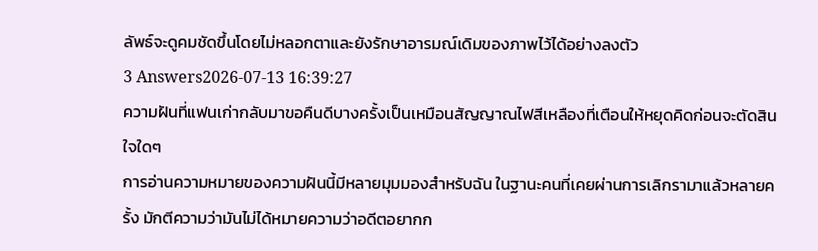ลัพธ์จะดูคมชัดขึ้นโดยไม่หลอกตาและยังรักษาอารมณ์เดิมของภาพไว้ได้อย่างลงตัว
3 Answers2026-07-13 16:39:27
ความฝันที่แฟนเก่ากลับมาขอคืนดีบางครั้งเป็นเหมือนสัญญาณไฟสีเหลืองที่เตือนให้หยุดคิดก่อนจะตัดสินใจใดๆ
การอ่านความหมายของความฝันนี้มีหลายมุมมองสำหรับฉัน ในฐานะคนที่เคยผ่านการเลิกรามาแล้วหลายครั้ง มักตีความว่ามันไม่ได้หมายความว่าอดีตอยากก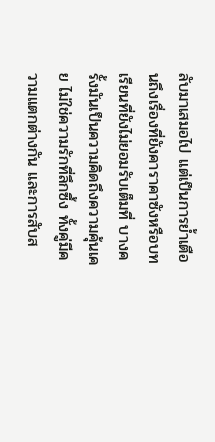ลับมาเสมอไป แต่เป็นการย้ำเตือนถึงเรื่องที่ยังคาราคาซังหรือบทเรียนที่ยังไม่ยอมรับเต็มที่ บางครั้งมันเป็นความคิดถึงความคุ้นเคย ไม่ใช่ความรักที่ลึกซึ้ง ทั้งคู่มีความแตกต่างกัน และการสับส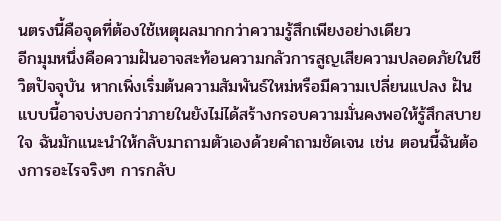นตรงนี้คือจุดที่ต้องใช้เหตุผลมากกว่าความรู้สึกเพียงอย่างเดียว
อีกมุมหนึ่งคือความฝันอาจสะท้อนความกลัวการสูญเสียความปลอดภัยในชีวิตปัจจุบัน หากเพิ่งเริ่มต้นความสัมพันธ์ใหม่หรือมีความเปลี่ยนแปลง ฝันแบบนี้อาจบ่งบอกว่าภายในยังไม่ได้สร้างกรอบความมั่นคงพอให้รู้สึกสบายใจ ฉันมักแนะนำให้กลับมาถามตัวเองด้วยคำถามชัดเจน เช่น ตอนนี้ฉันต้องการอะไรจริงๆ การกลับ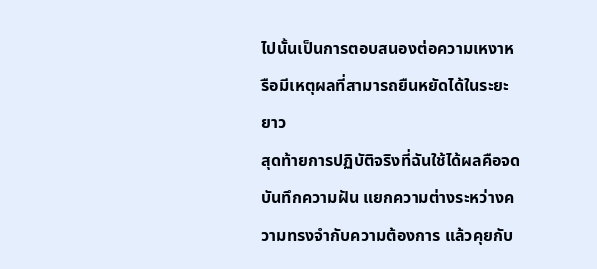ไปนั้นเป็นการตอบสนองต่อความเหงาหรือมีเหตุผลที่สามารถยืนหยัดได้ในระยะยาว
สุดท้ายการปฏิบัติจริงที่ฉันใช้ได้ผลคือจดบันทึกความฝัน แยกความต่างระหว่างความทรงจำกับความต้องการ แล้วคุยกับ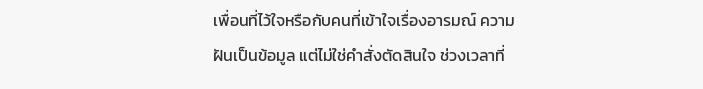เพื่อนที่ไว้ใจหรือกับคนที่เข้าใจเรื่องอารมณ์ ความฝันเป็นข้อมูล แต่ไม่ใช่คำสั่งตัดสินใจ ช่วงเวลาที่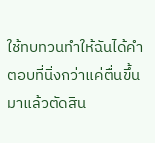ใช้ทบทวนทำให้ฉันได้คำตอบที่นิ่งกว่าแค่ตื่นขึ้นมาแล้วตัดสิน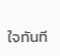ใจทันที